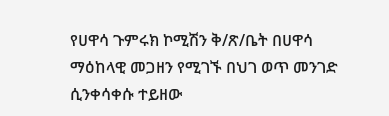የሀዋሳ ጉምሩክ ኮሚሽን ቅ/ጽ/ቤት በሀዋሳ ማዕከላዊ መጋዘን የሚገኙ በህገ ወጥ መንገድ ሲንቀሳቀሱ ተይዘው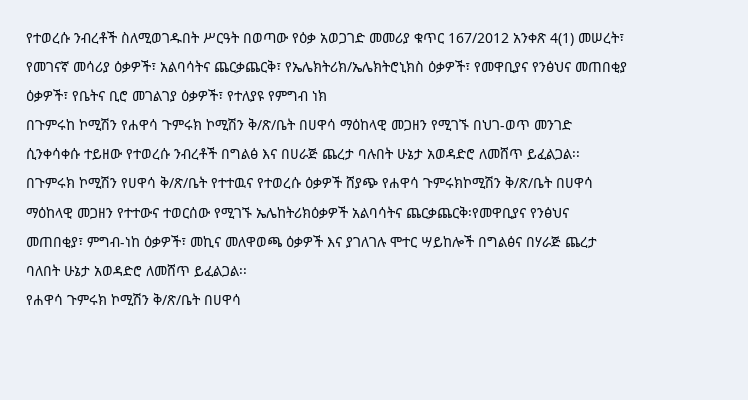የተወረሱ ንብረቶች ስለሚወገዱበት ሥርዓት በወጣው የዕቃ አወጋገድ መመሪያ ቁጥር 167/2012 አንቀጽ 4(1) መሠረት፣ የመገናኛ መሳሪያ ዕቃዎች፣ አልባሳትና ጨርቃጨርቅ፣ የኤሌክትሪክ/ኤሌክትሮኒክስ ዕቃዎች፣ የመዋቢያና የንፅህና መጠበቂያ ዕቃዎች፣ የቤትና ቢሮ መገልገያ ዕቃዎች፣ የተለያዩ የምግብ ነክ
በጉምሩከ ኮሚሽን የሐዋሳ ጉምሩክ ኮሚሽን ቅ/ጽ/ቤት በሀዋሳ ማዕከላዊ መጋዘን የሚገኙ በህገ-ወጥ መንገድ ሲንቀሳቀሱ ተይዘው የተወረሱ ንብረቶች በግልፅ እና በሀራጅ ጨረታ ባሉበት ሁኔታ አወዳድሮ ለመሸጥ ይፈልጋል፡፡
በጉምሩክ ኮሚሽን የሀዋሳ ቅ/ጽ/ቤት የተተዉና የተወረሱ ዕቃዎች ሸያጭ የሐዋሳ ጉምሩክኮሚሽን ቅ/ጽ/ቤት በሀዋሳ ማዕከላዊ መጋዘን የተተውና ተወርሰው የሚገኙ ኤሌከትሪክዕቃዎች አልባሳትና ጨርቃጨርቅ፡የመዋቢያና የንፅህና መጠበቂያ፣ ምግብ-ነከ ዕቃዎች፣ መኪና መለዋወጫ ዕቃዎች እና ያገለገሉ ሞተር ሣይከሎች በግልፅና በሃራጅ ጨረታ ባለበት ሁኔታ አወዳድሮ ለመሸጥ ይፈልጋል፡፡
የሐዋሳ ጉምሩክ ኮሚሽን ቅ/ጽ/ቤት በሀዋሳ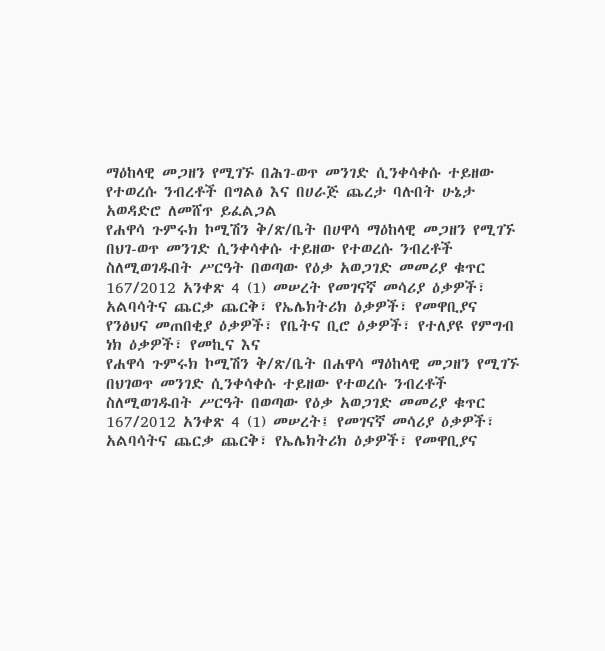ማዕከላዊ መጋዘን የሚገኙ በሕገ-ወጥ መንገድ ሲንቀሳቀሱ ተይዘው የተወረሱ ንብረቶች በግልፅ እና በሀራጅ ጨረታ ባሉበት ሁኔታ አወዳድሮ ለመሸጥ ይፈልጋል
የሐዋሳ ጉምሩክ ኮሚሽን ቅ/ጽ/ቤት በሀዋሳ ማዕከላዊ መጋዘን የሚገኙ በህገ-ወጥ መንገድ ሲንቀሳቀሱ ተይዘው የተወረሱ ንብረቶች ስለሚወገዱበት ሥርዓት በወጣው የዕቃ አወጋገድ መመሪያ ቁጥር 167/2012 አንቀጽ 4 (1) መሠረት የመገናኛ መሳሪያ ዕቃዎች፣ አልባሳትና ጨርቃ ጨርቅ፣ የኤሌክትሪክ ዕቃዎች፣ የመዋቢያና የንፅህና መጠበቂያ ዕቃዎች፣ የቤትና ቢሮ ዕቃዎች፣ የተለያዩ የምግብ ነክ ዕቃዎች፣ የመኪና እና
የሐዋሳ ጉምሩክ ኮሚሽን ቅ/ጽ/ቤት በሐዋሳ ማዕከላዊ መጋዘን የሚገኙ በህገወጥ መንገድ ሲንቀሳቀሱ ተይዘው የተወረሱ ንብረቶች ስለሚወገዱበት ሥርዓት በወጣው የዕቃ አወጋገድ መመሪያ ቁጥር 167/2012 አንቀጽ 4 (1) መሠረት፤ የመገናኛ መሳሪያ ዕቃዎች፣ አልባሳትና ጨርቃ ጨርቅ፣ የኤሌክትሪክ ዕቃዎች፣ የመዋቢያና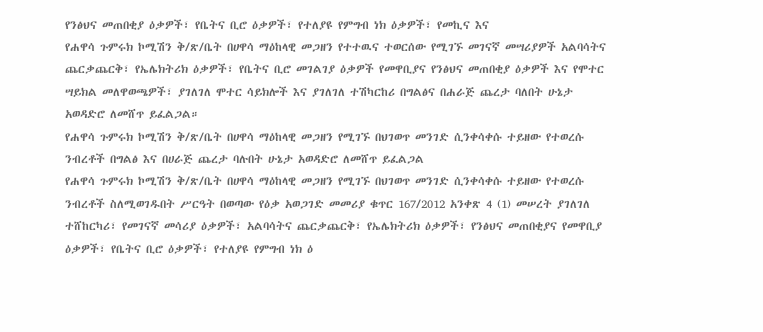የንፅህና መጠበቂያ ዕቃዎች፣ የቤትና ቢሮ ዕቃዎች፣ የተለያዩ የምግብ ነክ ዕቃዎች፣ የመኪና እና
የሐዋሳ ጉምሩክ ኮሚሽን ቅ/ጽ/ቤት በሀዋሳ ማዕከላዊ መጋዘን የተተዉና ተወርሰው የሚገኙ መገናኛ መሣሪያዎች አልባሳትና ጨርቃጨርቅ፣ የኤሌክትሪክ ዕቃዎች፣ የቤትና ቢሮ መገልገያ ዕቃዎች የመዋቢያና የንፅህና መጠበቂያ ዕቃዎች እና የሞተር ሣይክል መለዋወጫዎች፣ ያገለገለ ሞተር ሳይክሎች እና ያገለገለ ተሽካርከሪ በግልፅና በሐራጅ ጨረታ ባለበት ሁኔታ አወዳድሮ ለመሸጥ ይፈልጋል።
የሐዋሳ ጉምሩክ ኮሚሽን ቅ/ጽ/ቤት በሀዋሳ ማዕከላዊ መጋዘን የሚገኙ በህገወጥ መንገድ ሲንቀሳቀሱ ተይዘው የተወረሱ ንብረቶች በግልፅ እና በሀራጅ ጨረታ ባሉበት ሁኔታ አወዳድሮ ለመሸጥ ይፈልጋል
የሐዋሳ ጉምሩክ ኮሚሽን ቅ/ጽ/ቤት በሀዋሳ ማዕከላዊ መጋዘን የሚገኙ በህገወጥ መንገድ ሲንቀሳቀሱ ተይዘው የተወረሱ ንብረቶች ስለሚወገዱበት ሥርዓት በወጣው የዕቃ አወጋገድ መመሪያ ቁጥር 167/2012 አንቀጽ 4 (1) መሠረት ያገለገለ ተሸከርካሪ፣ የመገናኛ መሳሪያ ዕቃዎች፣ አልባሳትና ጨርቃጨርቅ፣ የኤሌክትሪክ ዕቃዎች፣ የንፅህና መጠበቂያና የመዋቢያ ዕቃዎች፣ የቤትና ቢሮ ዕቃዎች፣ የተለያዩ የምግብ ነክ ዕ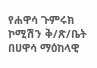የሐዋሳ ጉምሩክ ኮሚሽን ቅ/ጽ/ቤት በሀዋሳ ማዕከላዊ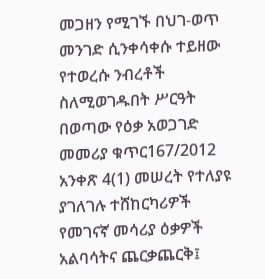መጋዘን የሚገኙ በህገ-ወጥ መንገድ ሲንቀሳቀሱ ተይዘው የተወረሱ ንብረቶች ስለሚወገዱበት ሥርዓት በወጣው የዕቃ አወጋገድ መመሪያ ቁጥር167/2012 አንቀጽ 4(1) መሠረት የተለያዩ ያገለገሉ ተሸከርካሪዎች የመገናኛ መሳሪያ ዕቃዎች አልባሳትና ጨርቃጨርቅ፤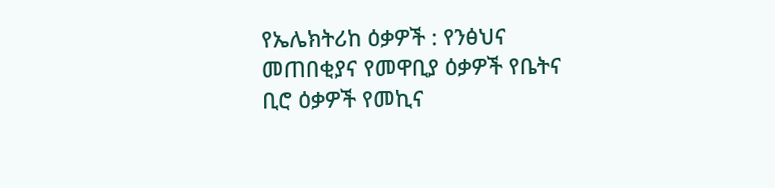የኤሌክትሪከ ዕቃዎች : የንፅህና መጠበቂያና የመዋቢያ ዕቃዎች የቤትና ቢሮ ዕቃዎች የመኪና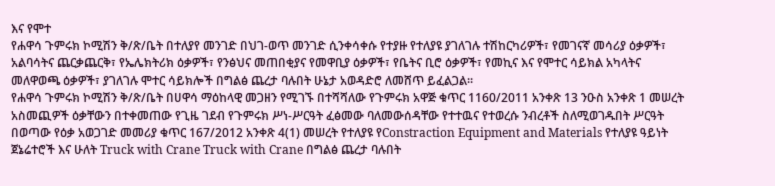እና የሞተ
የሐዋሳ ጉምሩክ ኮሚሽን ቅ/ጽ/ቤት በተለያየ መንገድ በህገ-ወጥ መንገድ ሲንቀሳቀሱ የተያዙ የተለያዩ ያገለገሉ ተሽከርካሪዎች፣ የመገናኛ መሳሪያ ዕቃዎች፣ አልባሳትና ጨርቃጨርቅ፣ የኤሌክትሪክ ዕቃዎች፣ የንፅህና መጠበቂያና የመዋቢያ ዕቃዎች፣ የቤትና ቢሮ ዕቃዎች፣ የመኪና እና የሞተር ሳይክል አካላትና መለዋወጫ ዕቃዎች፣ ያገለገሉ ሞተር ሳይክሎች በግልፅ ጨረታ ባሉበት ሁኔታ አወዳድሮ ለመሸጥ ይፈልጋል፡፡
የሐዋሳ ጉምሩክ ኮሚሽን ቅ/ጽ/ቤት በሀዋሳ ማዕከላዊ መጋዘን የሚገኙ በተሻሻለው የጉምሩክ አዋጅ ቁጥር 1160/2011 አንቀጽ 13 ንዑስ አንቀጽ 1 መሠረት አስመጪዎች ዕቃቸውን በተቀመጠው የጊዜ ገደብ የጉምሩክ ሥነ-ሥርዓት ፈፅመው ባለመውሰዳቸው የተተዉና የተወረሱ ንብረቶች ስለሚወገዱበት ሥርዓት በወጣው የዕቃ አወጋገድ መመሪያ ቁጥር 167/2012 አንቀጽ 4(1) መሠረት የተለያዩ የConstraction Equipment and Materials የተለያዩ ዓይነት ጀኔሬተሮች እና ሁለት Truck with Crane Truck with Crane በግልፅ ጨረታ ባሉበት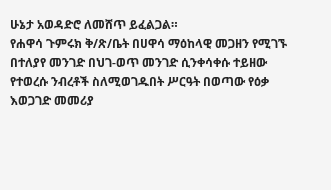ሁኔታ አወዳድሮ ለመሸጥ ይፈልጋል።
የሐዋሳ ጉምሩክ ቅ/ጽ/ቤት በሀዋሳ ማዕከላዊ መጋዘን የሚገኙ በተለያየ መንገድ በህገ-ወጥ መንገድ ሲንቀሳቀሱ ተይዘው የተወረሱ ንብረቶች ስለሚወገዱበት ሥርዓት በወጣው የዕቃ እወጋገድ መመሪያ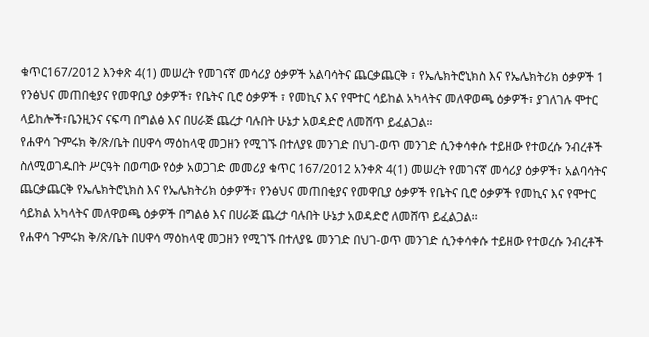ቁጥር167/2012 እንቀጽ 4(1) መሠረት የመገናኛ መሳሪያ ዕቃዎች አልባሳትና ጨርቃጨርቅ ፣ የኤሌክትሮኒክስ እና የኤሌክትሪክ ዕቃዎች 1 የንፅህና መጠበቂያና የመዋቢያ ዕቃዎች፣ የቤትና ቢሮ ዕቃዎች ፣ የመኪና እና የሞተር ሳይከል አካላትና መለዋወጫ ዕቃዎች፣ ያገለገሉ ሞተር ላይከሎች፣ቤንዚንና ናፍጣ በግልፅ እና በሀራጅ ጨረታ ባሉበት ሁኔታ አወዳድሮ ለመሸጥ ይፈልጋል።
የሐዋሳ ጉምሩክ ቅ/ጽ/ቤት በሀዋሳ ማዕከላዊ መጋዘን የሚገኙ በተለያዩ መንገድ በህገ-ወጥ መንገድ ሲንቀሳቀሱ ተይዘው የተወረሱ ንብረቶች ስለሚወገዱበት ሥርዓት በወጣው የዕቃ አወጋገድ መመሪያ ቁጥር 167/2012 አንቀጽ 4(1) መሠረት የመገናኛ መሳሪያ ዕቃዎች፣ አልባሳትና ጨርቃጨርቅ የኤሌክትሮኒክስ እና የኤሌክትሪክ ዕቃዎች፣ የንፅህና መጠበቂያና የመዋቢያ ዕቃዎች የቤትና ቢሮ ዕቃዎች የመኪና እና የሞተር ሳይክል አካላትና መለዋወጫ ዕቃዎች በግልፅ እና በሀራጅ ጨረታ ባሉበት ሁኔታ አወዳድሮ ለመሸጥ ይፈልጋል፡፡
የሐዋሳ ጉምሩክ ቅ/ጽ/ቤት በሀዋሳ ማዕከላዊ መጋዘን የሚገኙ በተለያዬ መንገድ በህገ-ወጥ መንገድ ሲንቀሳቀሱ ተይዘው የተወረሱ ንብረቶች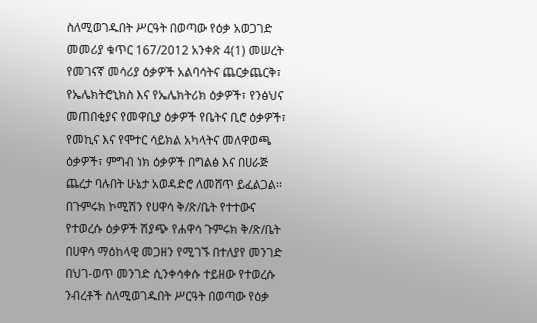ስለሚወገዱበት ሥርዓት በወጣው የዕቃ አወጋገድ መመሪያ ቁጥር 167/2012 አንቀጽ 4(1) መሠረት የመገናኛ መሳሪያ ዕቃዎች አልባሳትና ጨርቃጨርቅ፣ የኤሌክትሮኒክስ እና የኤሌክትሪክ ዕቃዎች፣ የንፅህና መጠበቂያና የመዋቢያ ዕቃዎች የቤትና ቢሮ ዕቃዎች፣ የመኪና እና የሞተር ሳይክል አካላትና መለዋወጫ ዕቃዎች፣ ምግብ ነክ ዕቃዎች በግልፅ እና በሀራጅ ጨረታ ባሉበት ሁኔታ አወዳድሮ ለመሸጥ ይፈልጋል፡፡
በጉምሩክ ኮሚሽን የሀዋሳ ቅ/ጽ/ቤት የተተውና የተወረሱ ዕቃዎች ሽያጭ የሐዋሳ ጉምሩክ ቅ/ጽ/ቤት በሀዋሳ ማዕከላዊ መጋዘን የሚገኙ በተለያየ መንገድ በህገ-ወጥ መንገድ ሲንቀሳቀሱ ተይዘው የተወረሱ ንብረቶች ስለሚወገዱበት ሥርዓት በወጣው የዕቃ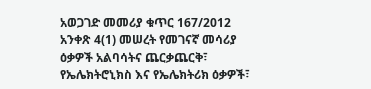አወጋገድ መመሪያ ቁጥር 167/2012 አንቀጽ 4(1) መሠረት የመገናኛ መሳሪያ ዕቃዎች አልባሳትና ጨርቃጨርቅ፣ የኤሌክትሮኒክስ እና የኤሌክትሪክ ዕቃዎች፣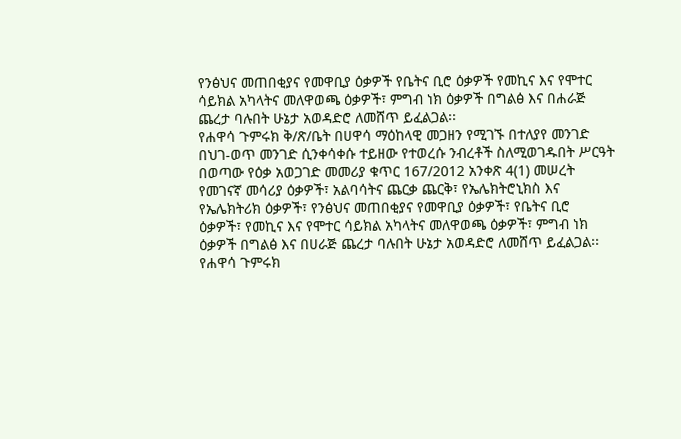የንፅህና መጠበቂያና የመዋቢያ ዕቃዎች የቤትና ቢሮ ዕቃዎች የመኪና እና የሞተር ሳይክል አካላትና መለዋወጫ ዕቃዎች፣ ምግብ ነክ ዕቃዎች በግልፅ እና በሐራጅ ጨረታ ባሉበት ሁኔታ አወዳድሮ ለመሸጥ ይፈልጋል፡፡
የሐዋሳ ጉምሩክ ቅ/ጽ/ቤት በሀዋሳ ማዕከላዊ መጋዘን የሚገኙ በተለያየ መንገድ በህገ-ወጥ መንገድ ሲንቀሳቀሱ ተይዘው የተወረሱ ንብረቶች ስለሚወገዱበት ሥርዓት በወጣው የዕቃ አወጋገድ መመሪያ ቁጥር 167/2012 አንቀጽ 4(1) መሠረት የመገናኛ መሳሪያ ዕቃዎች፣ አልባሳትና ጨርቃ ጨርቅ፣ የኤሌክትሮኒክስ እና የኤሌክትሪክ ዕቃዎች፣ የንፅህና መጠበቂያና የመዋቢያ ዕቃዎች፣ የቤትና ቢሮ ዕቃዎች፣ የመኪና እና የሞተር ሳይክል አካላትና መለዋወጫ ዕቃዎች፣ ምግብ ነክ ዕቃዎች በግልፅ እና በሀራጅ ጨረታ ባሉበት ሁኔታ አወዳድሮ ለመሸጥ ይፈልጋል፡፡
የሐዋሳ ጉምሩክ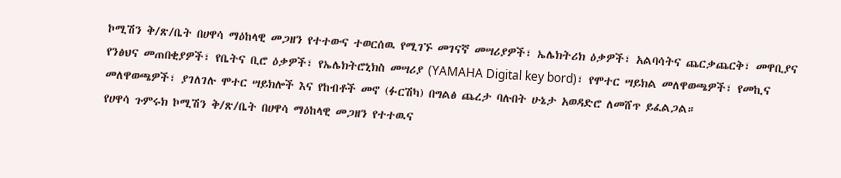ኮሚሽን ቅ/ጽ/ቤት በሀዋሳ ማዕከላዊ መጋዘን የተተውና ተወርሰዉ የሚገኙ መገናኛ መሣሪያዎች፣ ኤሌክትሪክ ዕቃዎች፣ አልባሳትና ጨርቃጨርቅ፣ መዋቢያና የንፅህና መጠበቂያዎች፣ የቤትና ቢሮ ዕቃዎች፣ የኤሌክትሮኒክስ መሣሪያ (YAMAHA Digital key bord)፣ የሞተር ሣይክል መለዋወጫዎች፣ የመኪና መለዋወጫዎች፣ ያገለገሉ ሞተር ሣይክሎች እና የከብቶች መኖ (ፉርሽካ) በግልፅ ጨረታ ባሉበት ሁኔታ አወዳድሮ ለመሸጥ ይፈልጋል።
የሀዋሳ ጉምሩክ ኮሚሽን ቅ/ጽ/ቤት በሀዋሳ ማዕከላዊ መጋዘን የተተዉና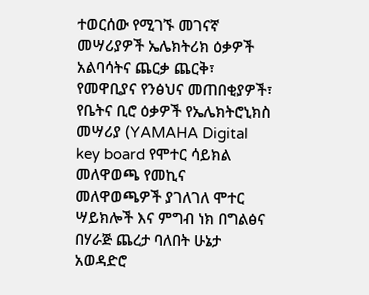ተወርሰው የሚገኙ መገናኛ መሣሪያዎች ኤሌክትሪክ ዕቃዎች አልባሳትና ጨርቃ ጨርቅ፣ የመዋቢያና የንፅህና መጠበቂያዎች፣ የቤትና ቢሮ ዕቃዎች የኤሌክትሮኒክስ መሣሪያ (YAMAHA Digital key board የሞተር ሳይክል መለዋወጫ የመኪና መለዋወጫዎች ያገለገለ ሞተር ሣይክሎች እና ምግብ ነክ በግልፅና በሃራጅ ጨረታ ባለበት ሁኔታ አወዳድሮ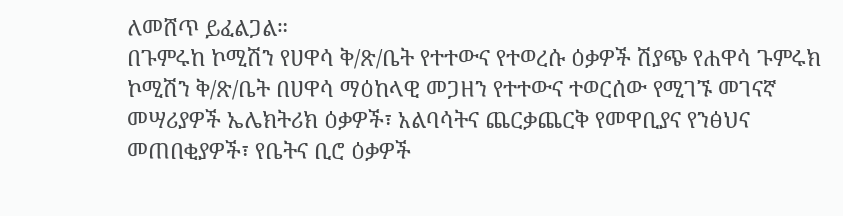ለመሸጥ ይፈልጋል።
በጉምሩከ ኮሚሽን የሀዋሳ ቅ/ጽ/ቤት የተተውና የተወረሱ ዕቃዎች ሽያጭ የሐዋሳ ጉምሩክ ኮሚሽን ቅ/ጽ/ቤት በሀዋሳ ማዕከላዊ መጋዘን የተተውና ተወርሰው የሚገኙ መገናኛ መሣሪያዎች ኤሌክትሪክ ዕቃዎች፣ አልባሳትና ጨርቃጨርቅ የመዋቢያና የንፅህና መጠበቂያዎች፣ የቤትና ቢሮ ዕቃዎች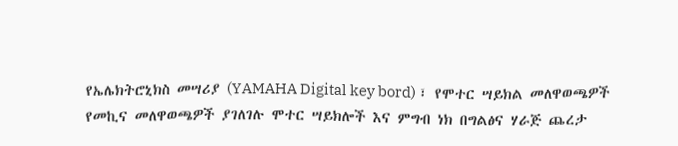የኤሌክትሮኒክስ መሣሪያ (YAMAHA Digital key bord) ፣ የሞተር ሣይክል መለዋወጫዎች የመኪና መለዋወጫዎች ያገለገሉ ሞተር ሣይክሎች እና ምግብ ነክ በግልፅና ሃራጅ ጨረታ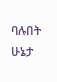ባሉበት ሁኔታ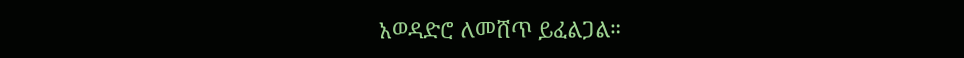አወዳድሮ ለመሸጥ ይፈልጋል።